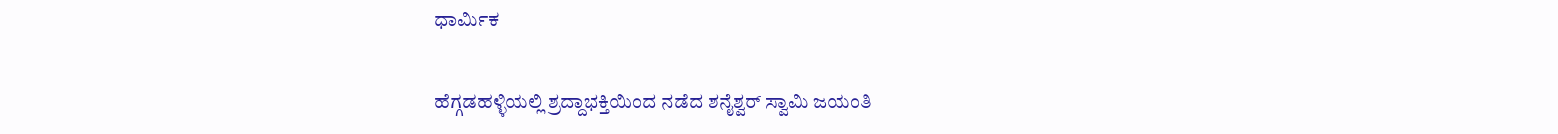ಧಾರ್ಮಿಕ

ಹೆಗ್ಗಡಹಳ್ಳಿಯಲ್ಲಿ ಶ್ರದ್ದಾಭಕ್ತಿಯಿಂದ ನಡೆದ ಶನೈಶ್ವರ್ ಸ್ವಾಮಿ ಜಯಂತಿ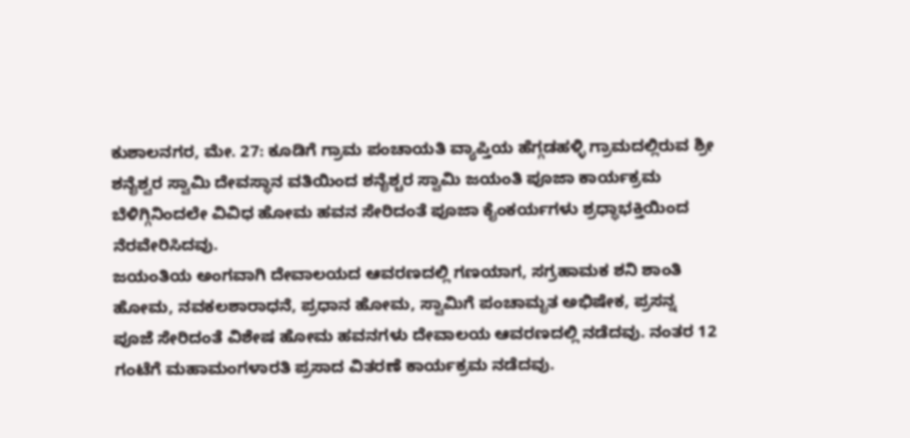ಕುಶಾಲನಗರ, ಮೇ. 27: ಕೂಡಿಗೆ ಗ್ರಾಮ ಪಂಚಾಯತಿ ವ್ಯಾಪ್ತಿಯ ಹೆಗ್ಗಡಹಳ್ಳಿ ಗ್ರಾಮದಲ್ಲಿರುವ ಶ್ರೀ ಶನೈಶ್ವರ ಸ್ವಾಮಿ ದೇವಸ್ಥಾನ ವತಿಯಿಂದ ಶನೈಶ್ಚರ ಸ್ವಾಮಿ ಜಯಂತಿ ಪೂಜಾ ಕಾರ್ಯಕ್ರಮ ಬೆಳಿಗ್ಗಿನಿಂದಲೇ ವಿವಿಧ ಹೋಮ ಹವನ ಸೇರಿದಂತೆ ಪೂಜಾ ಕೈಂಕರ್ಯಗಳು ಶ್ರಧ್ಧಾಭಕ್ತಿಯಿಂದ ನೆರವೇರಿಸಿದವು.
ಜಯಂತಿಯ ಅಂಗವಾಗಿ ದೇವಾಲಯದ ಆವರಣದಲ್ಲಿ ಗಣಯಾಗ, ಸಗ್ರಹಾಮಕ ಶನಿ ಶಾಂತಿ ಹೋಮ, ನವಕಲಶಾರಾಧನೆ, ಪ್ರಧಾನ ಹೋಮ, ಸ್ವಾಮಿಗೆ ಪಂಚಾಮೃತ ಅಭಿಷೇಕ, ಪ್ರಸನ್ನ ಪೂಜೆ ಸೇರಿದಂತೆ ವಿಶೇಷ ಹೋಮ ಹವನಗಳು ದೇವಾಲಯ ಆವರಣದಲ್ಲಿ ನಡೆದವು. ನಂತರ 12 ಗಂಟೆಗೆ ಮಹಾಮಂಗಳಾರತಿ ಪ್ರಸಾದ ವಿತರಣೆ ಕಾರ್ಯಕ್ರಮ ನಡೆದವು.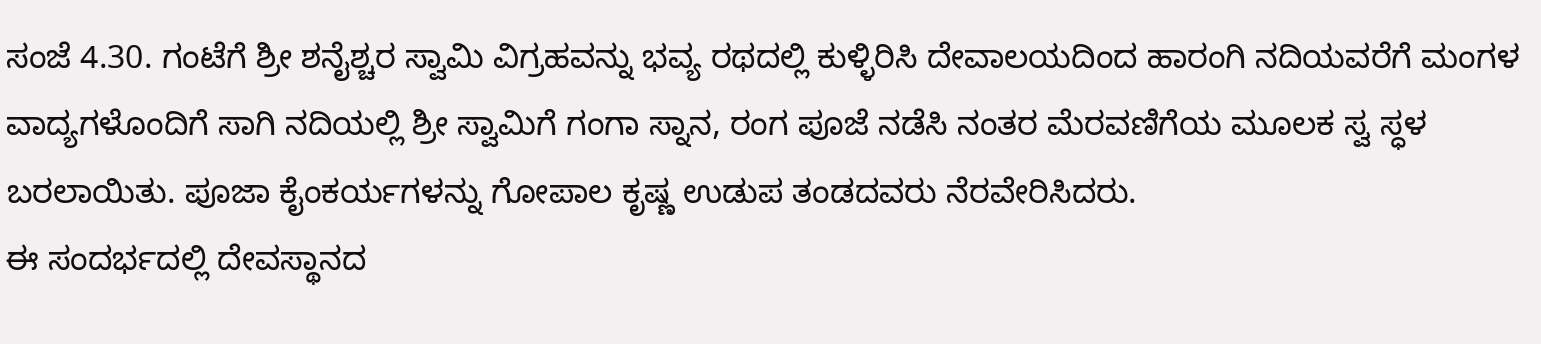ಸಂಜೆ 4.30. ಗಂಟೆಗೆ ಶ್ರೀ ಶನೈಶ್ಚರ ಸ್ವಾಮಿ ವಿಗ್ರಹವನ್ನು ಭವ್ಯ ರಥದಲ್ಲಿ ಕುಳ್ಳಿರಿಸಿ ದೇವಾಲಯದಿಂದ ಹಾರಂಗಿ ನದಿಯವರೆಗೆ ಮಂಗಳ ವಾದ್ಯಗಳೊಂದಿಗೆ ಸಾಗಿ ನದಿಯಲ್ಲಿ ಶ್ರೀ ಸ್ವಾಮಿಗೆ ಗಂಗಾ ಸ್ನಾನ, ರಂಗ ಪೂಜೆ ನಡೆಸಿ ನಂತರ ಮೆರವಣಿಗೆಯ ಮೂಲಕ ಸ್ವ ಸ್ಧಳ ಬರಲಾಯಿತು. ಪೂಜಾ ಕೈಂಕರ್ಯಗಳನ್ನು ಗೋಪಾಲ ಕೃಷ್ಣ ಉಡುಪ ತಂಡದವರು ನೆರವೇರಿಸಿದರು.
ಈ ಸಂದರ್ಭದಲ್ಲಿ ದೇವಸ್ಥಾನದ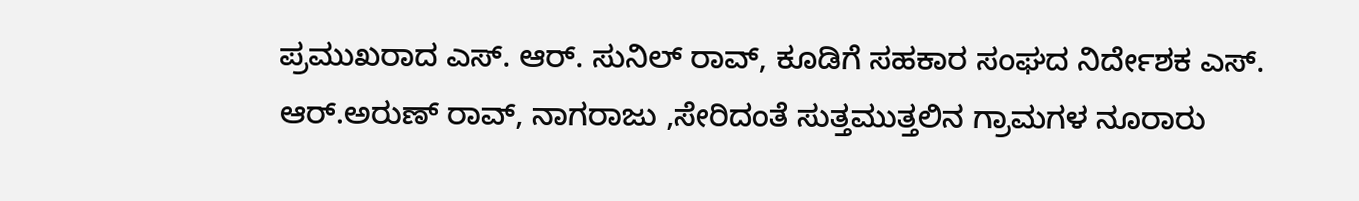ಪ್ರಮುಖರಾದ ಎಸ್. ಆರ್. ಸುನಿಲ್ ರಾವ್‌, ಕೂಡಿಗೆ ಸಹಕಾರ ಸಂಘದ ನಿರ್ದೇಶಕ ಎಸ್. ಆರ್.ಅರುಣ್ ರಾವ್, ನಾಗರಾಜು ,ಸೇರಿದಂತೆ ಸುತ್ತಮುತ್ತಲಿನ ಗ್ರಾಮಗಳ ನೂರಾರು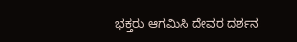ಭಕ್ತರು ಆಗಮಿಸಿ ದೇವರ ದರ್ಶನ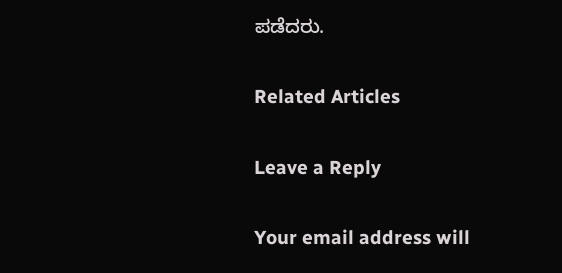ಪಡೆದರು.

Related Articles

Leave a Reply

Your email address will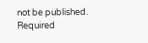not be published. Required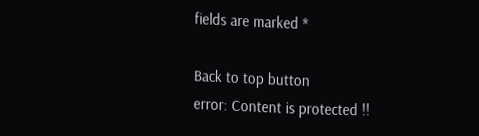fields are marked *

Back to top button
error: Content is protected !!